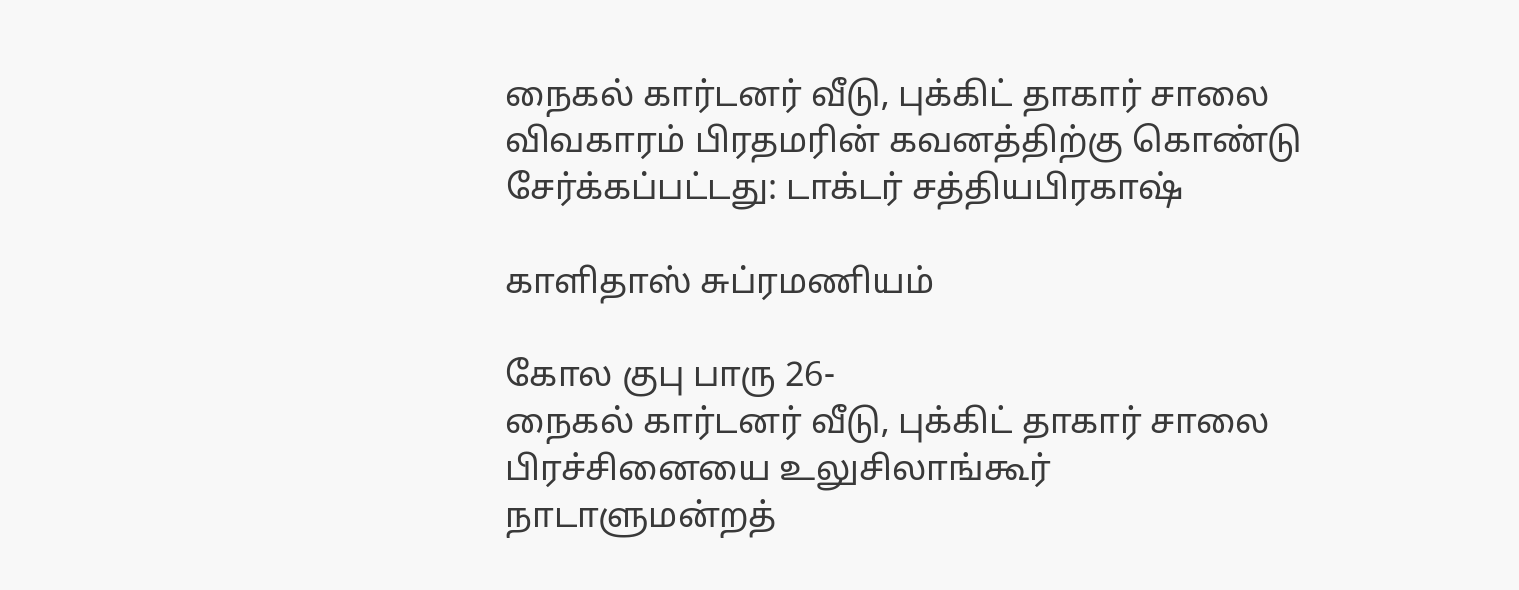நைகல் கார்டனர் வீடு, புக்கிட் தாகார் சாலை விவகாரம் பிரதமரின் கவனத்திற்கு கொண்டு சேர்க்கப்பட்டது: டாக்டர் சத்தியபிரகாஷ்

காளிதாஸ் சுப்ரமணியம்

கோல குபு பாரு 26-
நைகல் கார்டனர் வீடு, புக்கிட் தாகார் சாலை பிரச்சினையை உலுசிலாங்கூர் நாடாளுமன்றத்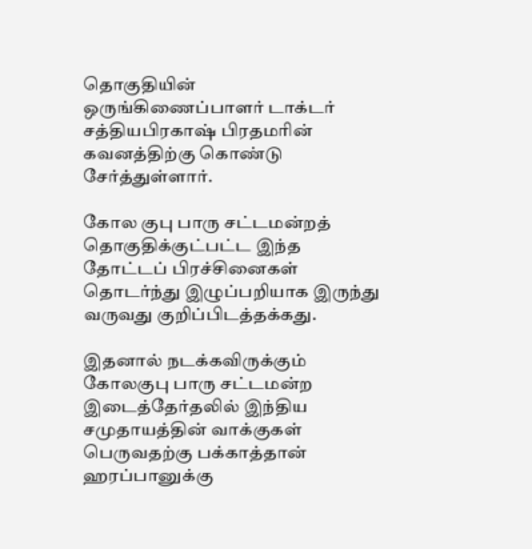தொகுதியின் ஒருங்கிணைப்பாளர் டாக்டர் சத்தியபிரகாஷ் பிரதமரின் கவனத்திற்கு கொண்டு சேர்த்துள்ளார்.

கோல குபு பாரு சட்டமன்றத் தொகுதிக்குட்பட்ட இந்த தோட்டப் பிரச்சினைகள் தொடர்ந்து இழுப்பறியாக இருந்து வருவது குறிப்பிடத்தக்கது.

இதனால் நடக்கவிருக்கும் கோலகுபு பாரு சட்டமன்ற இடைத்தேர்தலில் இந்திய சமுதாயத்தின் வாக்குகள் பெருவதற்கு பக்காத்தான் ஹரப்பானுக்கு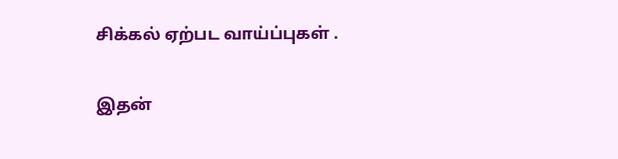சிக்கல் ஏற்பட வாய்ப்புகள் .

இதன்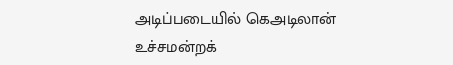அடிப்படையில் கெஅடிலான் உச்சமன்றக்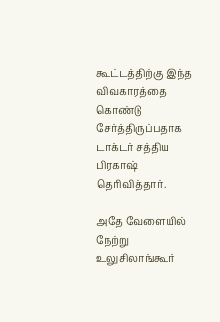கூட்டத்திற்கு இந்த விவகாரத்தை கொண்டு சேர்த்திருப்பதாக டாக்டர் சத்திய பிரகாஷ் தெரிவித்தார்.

அதே வேளையில் நேற்று உலுசிலாங்கூர்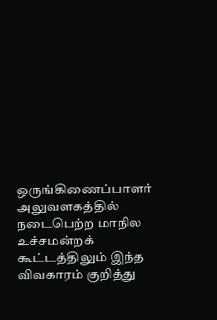ஒருங்கிணைப்பாளர் அலுவளகத்தில் நடைபெற்ற மாநில உச்சமன்றக் கூட்டத்திலும் இந்த விவகாரம் குறித்து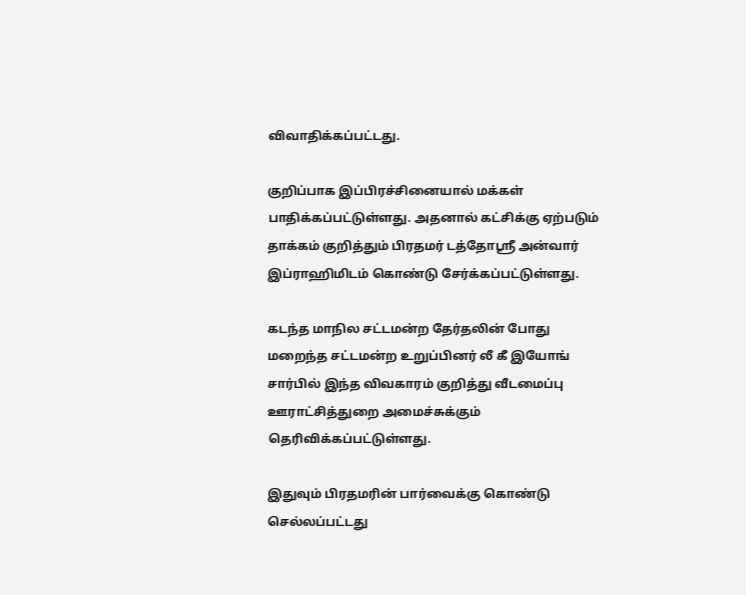விவாதிக்கப்பட்டது.

குறிப்பாக இப்பிரச்சினையால் மக்கள் பாதிக்கப்பட்டுள்ளது. அதனால் கட்சிக்கு ஏற்படும் தாக்கம் குறித்தும் பிரதமர் டத்தோஶ்ரீ அன்வார் இப்ராஹிமிடம் கொண்டு சேர்க்கப்பட்டுள்ளது.

கடந்த மாநில சட்டமன்ற தேர்தலின் போது மறைந்த சட்டமன்ற உறுப்பினர் லீ கீ இயோங் சார்பில் இந்த விவகாரம் குறித்து வீடமைப்பு ஊராட்சித்துறை அமைச்சுக்கும் தெரிவிக்கப்பட்டுள்ளது.

இதுவும் பிரதமரின் பார்வைக்கு கொண்டு செல்லப்பட்டது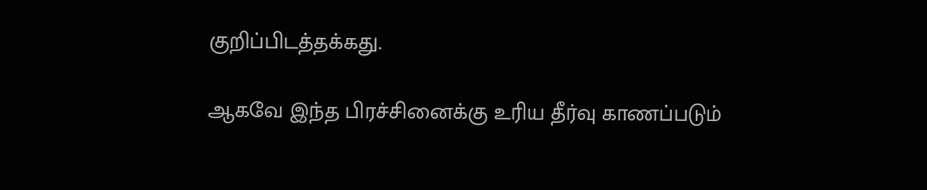குறிப்பிடத்தக்கது.

ஆகவே இந்த பிரச்சினைக்கு உரிய தீர்வு காணப்படும்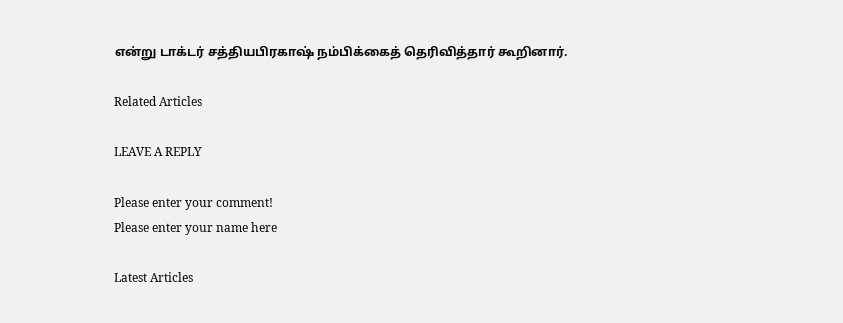என்று டாக்டர் சத்தியபிரகாஷ் நம்பிக்கைத் தெரிவித்தார் கூறினார்.

Related Articles

LEAVE A REPLY

Please enter your comment!
Please enter your name here

Latest Articles